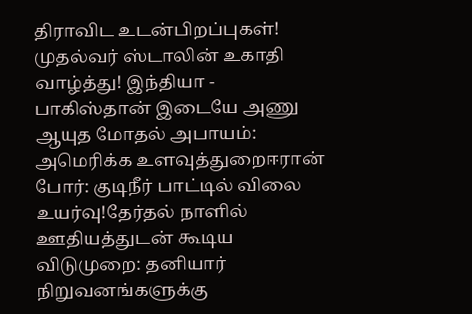திராவிட உடன்பிறப்புகள்! முதல்வர் ஸ்டாலின் உகாதி வாழ்த்து! இந்தியா - பாகிஸ்தான் இடையே அணு ஆயுத மோதல் அபாயம்: அமெரிக்க உளவுத்துறைஈரான் போர்: குடிநீர் பாட்டில் விலை உயர்வு!தேர்தல் நாளில் ஊதியத்துடன் கூடிய விடுமுறை: தனியார் நிறுவனங்களுக்கு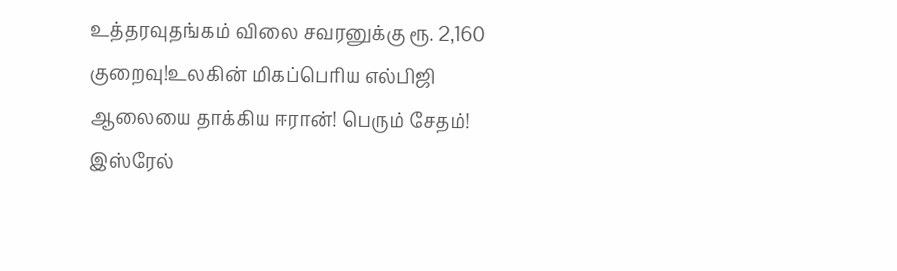உத்தரவுதங்கம் விலை சவரனுக்கு ரூ. 2,160 குறைவு!உலகின் மிகப்பெரிய எல்பிஜி ஆலையை தாக்கிய ஈரான்! பெரும் சேதம்! இஸ்ரேல்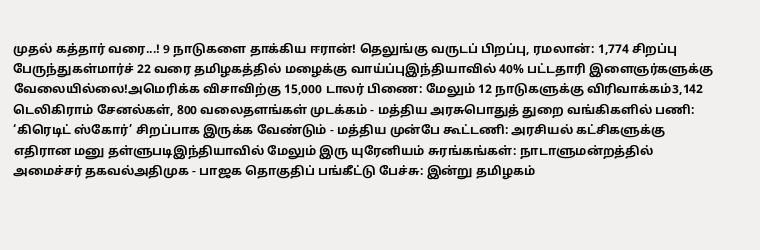முதல் கத்தார் வரை...! 9 நாடுகளை தாக்கிய ஈரான்! தெலுங்கு வருடப் பிறப்பு, ரமலான்: 1,774 சிறப்பு பேருந்துகள்மார்ச் 22 வரை தமிழகத்தில் மழைக்கு வாய்ப்புஇந்தியாவில் 40% பட்டதாரி இளைஞர்களுக்கு வேலையில்லை!அமெரிக்க விசாவிற்கு 15,000 டாலர் பிணை: மேலும் 12 நாடுகளுக்கு விரிவாக்கம்3,142 டெலிகிராம் சேனல்கள், 800 வலைதளங்கள் முடக்கம் - மத்திய அரசுபொதுத் துறை வங்கிகளில் பணி: ‘கிரெடிட் ஸ்கோர்’ சிறப்பாக இருக்க வேண்டும் - மத்திய முன்பே கூட்டணி: அரசியல் கட்சிகளுக்கு எதிரான மனு தள்ளுபடிஇந்தியாவில் மேலும் இரு யுரேனியம் சுரங்கங்கள்: நாடாளுமன்றத்தில் அமைச்சர் தகவல்அதிமுக - பாஜக தொகுதிப் பங்கீட்டு பேச்சு: இன்று தமிழகம்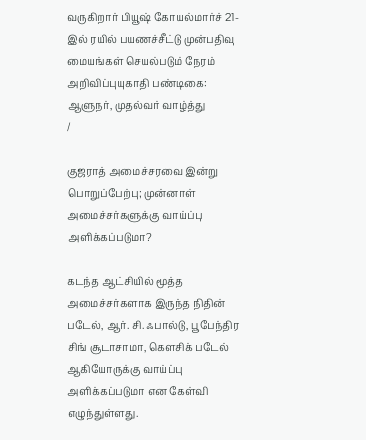வருகிறார் பியூஷ் கோயல்மார்ச் 21-இல் ரயில் பயணச்சீட்டு முன்பதிவு மையங்கள் செயல்படும் நேரம் அறிவிப்புயுகாதி பண்டிகை: ஆளுநர், முதல்வர் வாழ்த்து
/

குஜராத் அமைச்சரவை இன்று பொறுப்பேற்பு; முன்னாள் அமைச்சர்களுக்கு வாய்ப்பு அளிக்கப்படுமா?

கடந்த ஆட்சியில் மூத்த அமைச்சர்களாக இருந்த நிதின் படேல், ஆர். சி. ஃபால்டு, பூபேந்திர சிங் சூடாசாமா, கெளசிக் படேல் ஆகியோருக்கு வாய்ப்பு அளிக்கப்படுமா என கேள்வி எழுந்துள்ளது.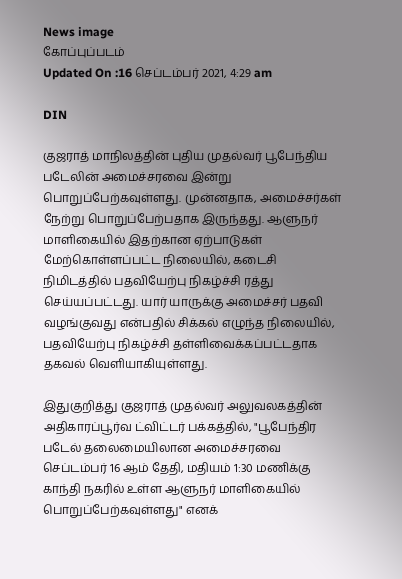News image
கோப்புப்படம்
Updated On :16 செப்டம்பர் 2021, 4:29 am

DIN

குஜராத் மாநிலத்தின் புதிய முதல்வர் பூபேந்திய படேலின் அமைச்சரவை இன்று பொறுப்பேற்கவுள்ளது. முன்னதாக, அமைச்சர்கள் நேற்று பொறுப்பேற்பதாக இருந்தது. ஆளுநர் மாளிகையில் இதற்கான ஏற்பாடுகள் மேற்கொள்ளப்பட்ட நிலையில், கடைசி நிமிடத்தில் பதவியேற்பு நிகழ்ச்சி ரத்து செய்யப்பட்டது. யார் யாருக்கு அமைச்சர் பதவி வழங்குவது என்பதில் சிக்கல் எழுந்த நிலையில், பதவியேற்பு நிகழ்ச்சி தள்ளிவைக்கப்பட்டதாக தகவல் வெளியாகியுள்ளது.

இதுகுறித்து குஜராத் முதல்வர் அலுவலகத்தின் அதிகாரப்பூர்வ ட்விட்டர் பக்கத்தில், "பூபேந்திர படேல் தலைமையிலான அமைச்சரவை செப்டம்பர் 16 ஆம் தேதி, மதியம் 1:30 மணிக்கு காந்தி நகரில் உள்ள ஆளுநர் மாளிகையில் பொறுப்பேற்கவுள்ளது" எனக்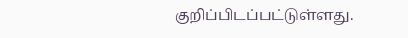குறிப்பிடப்பட்டுள்ளது.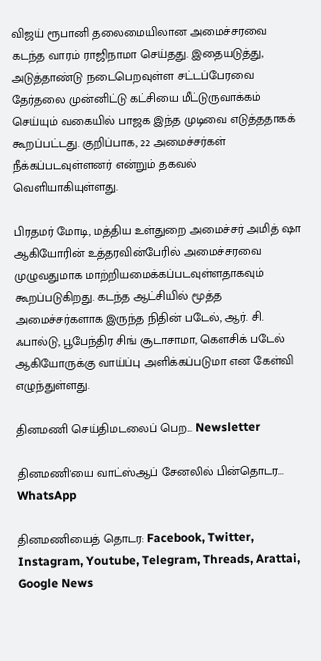விஜய் ரூபானி தலைமையிலான அமைச்சரவை கடந்த வாரம் ராஜிநாமா செய்தது. இதையடுத்து, அடுத்தாண்டு நடைபெறவுள்ள சட்டப்பேரவை தேர்தலை முன்னிட்டு கட்சியை மீட்டுருவாக்கம் செய்யும் வகையில் பாஜக இந்த முடிவை எடுத்ததாகக் கூறப்பட்டது. குறிப்பாக, 22 அமைச்சர்கள் நீக்கப்படவுள்ளனர் என்றும் தகவல் வெளியாகியுள்ளது.

பிரதமர் மோடி, மத்திய உள்துறை அமைச்சர் அமித் ஷா ஆகியோரின் உத்தரவின்பேரில் அமைச்சரவை முழுவதுமாக மாற்றியமைக்கப்படவுள்ளதாகவும் கூறப்படுகிறது. கடந்த ஆட்சியில் மூத்த அமைச்சர்களாக இருந்த நிதின் படேல், ஆர். சி. ஃபால்டு, பூபேந்திர சிங் சூடாசாமா, கெளசிக் படேல் ஆகியோருக்கு வாய்ப்பு அளிக்கப்படுமா என கேள்வி எழுந்துள்ளது.

தினமணி செய்திமடலைப் பெற... Newsletter

தினமணி'யை வாட்ஸ்ஆப் சேனலில் பின்தொடர... WhatsApp

தினமணியைத் தொடர: Facebook, Twitter, Instagram, Youtube, Telegram, Threads, Arattai, Google News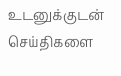உடனுக்குடன் செய்திகளை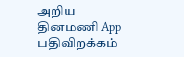அறிய தினமணி App பதிவிறக்கம்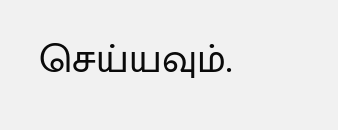செய்யவும்.